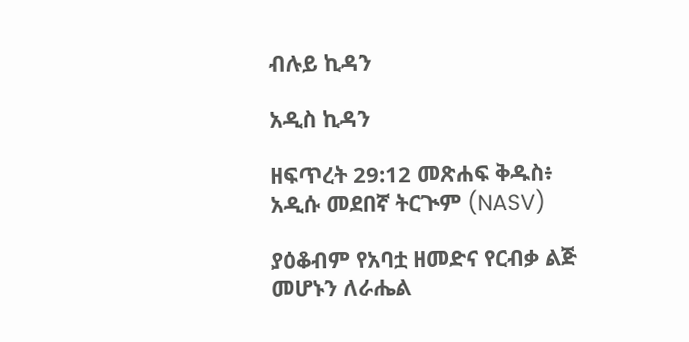ብሉይ ኪዳን

አዲስ ኪዳን

ዘፍጥረት 29:12 መጽሐፍ ቅዱስ፥ አዲሱ መደበኛ ትርጒም (NASV)

ያዕቆብም የአባቷ ዘመድና የርብቃ ልጅ መሆኑን ለራሔል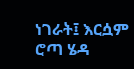ነገራት፤ እርሷም ሮጣ ሄዳ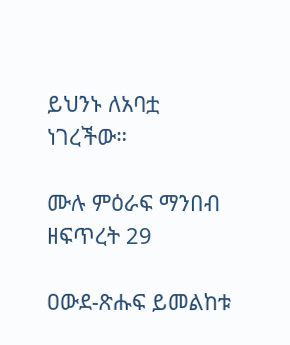ይህንኑ ለአባቷ ነገረችው።

ሙሉ ምዕራፍ ማንበብ ዘፍጥረት 29

ዐውደ-ጽሑፍ ይመልከቱ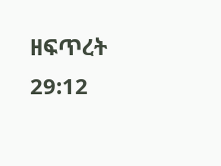ዘፍጥረት 29:12